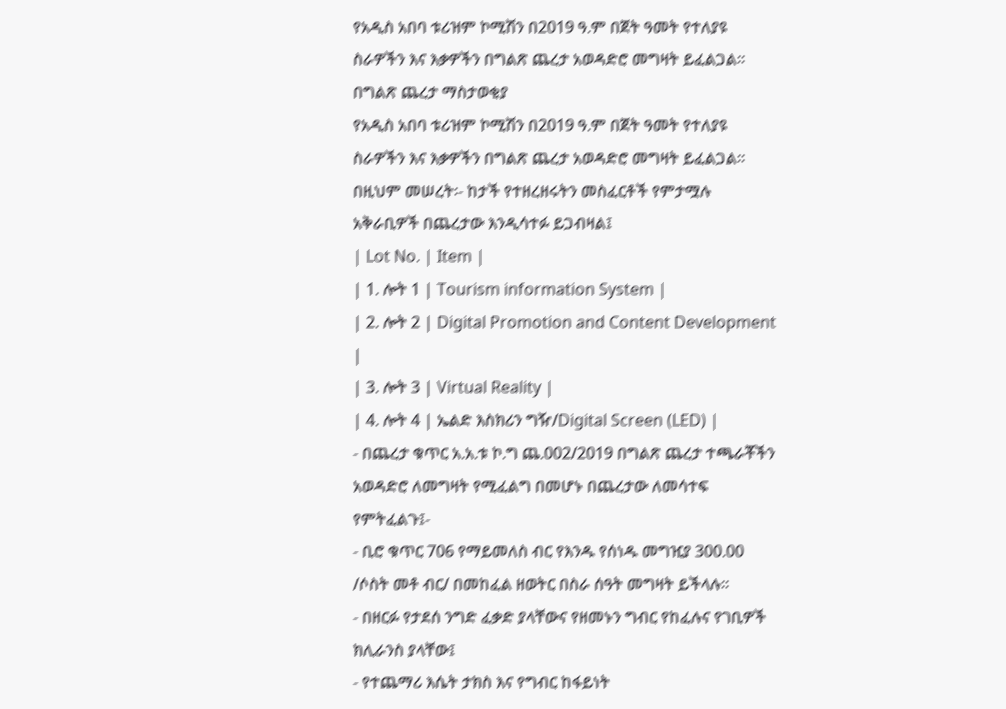የአዲስ አበባ ቱሪዝም ኮሚሽን በ2019 ዓ.ም በጀት ዓመት የተለያዩ ስራዎችን እና እቃዎችን በግልጽ ጨረታ አወዳድሮ መግዛት ይፈልጋል፡፡
በግልጽ ጨረታ ማስታወቂያ
የአዲስ አበባ ቱሪዝም ኮሚሽን በ2019 ዓ.ም በጀት ዓመት የተለያዩ ስራዎችን እና እቃዎችን በግልጽ ጨረታ አወዳድሮ መግዛት ይፈልጋል፡፡ በዚህም መሠረት፡- ከታች የተዘረዘሩትን መስፈርቶች የምታሟሉ አቅራቢዎች በጨረታው እንዲሳተፉ ይጋብዛል፤
| Lot No. | Item |
| 1. ሎት 1 | Tourism information System |
| 2. ሎት 2 | Digital Promotion and Content Development |
| 3. ሎት 3 | Virtual Reality |
| 4. ሎት 4 | ኤልድ እስክሪን ግዥ/Digital Screen (LED) |
- በጨረታ ቁጥር አ.አ.ቱ ኮ.ግ ጨ.002/2019 በግልጽ ጨረታ ተጫራቾችን አወዳድሮ ለመግዛት የሚፈልግ በመሆኑ በጨረታው ለመሳተፍ የምትፈልጉ፤-
- ቢሮ ቁጥር 706 የማይመለስ ብር የእንዱ የሰነዱ መግዢያ 300.00 /ሶስት መቶ ብር/ በመከፈል ዘወትር በስራ ሰዓት መግዛት ይችላሉ፡፡
- በዘርፉ የታደሰ ንግድ ፈቃድ ያላቸውና የዘመኑን ግብር የከፈሉና የገቢዎች ክሊራንስ ያላቸው፤
- የተጨማሪ እሴት ታክስ እና የግብር ከፋይነት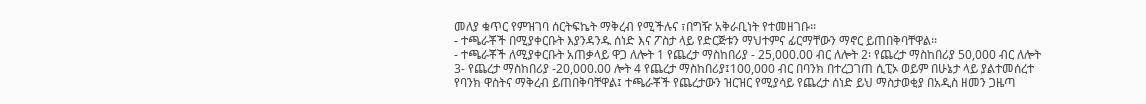መለያ ቁጥር የምዝገባ ሰርትፍኬት ማቅረብ የሚችሉና ፣በግዥ አቅራቢነት የተመዘገቡ፡፡
- ተጫራቾች በሚያቀርቡት እያንዳንዱ ሰነድ እና ፖስታ ላይ የድርጅቱን ማህተምና ፊርማቸውን ማኖር ይጠበቅባቸዋል፡፡
- ተጫራቾች ለሚያቀርቡት አጠቃላይ ዋጋ ለሎት 1 የጨረታ ማስከበሪያ - 25,000.00 ብር ለሎት 2፡ የጨረታ ማስከበሪያ 50,000 ብር ለሎት 3- የጨረታ ማስከበሪያ -20,000.00 ሎት 4 የጨረታ ማስከበሪያ፤100,000 ብር በባንክ በተረጋገጠ ሲፒኦ ወይም በሁኔታ ላይ ያልተመሰረተ የባንክ ዋስትና ማቅረብ ይጠበቅባቸዋል፤ ተጫራቾች የጨረታውን ዝርዝር የሚያሳይ የጨረታ ሰነድ ይህ ማስታወቂያ በአዲስ ዘመን ጋዜጣ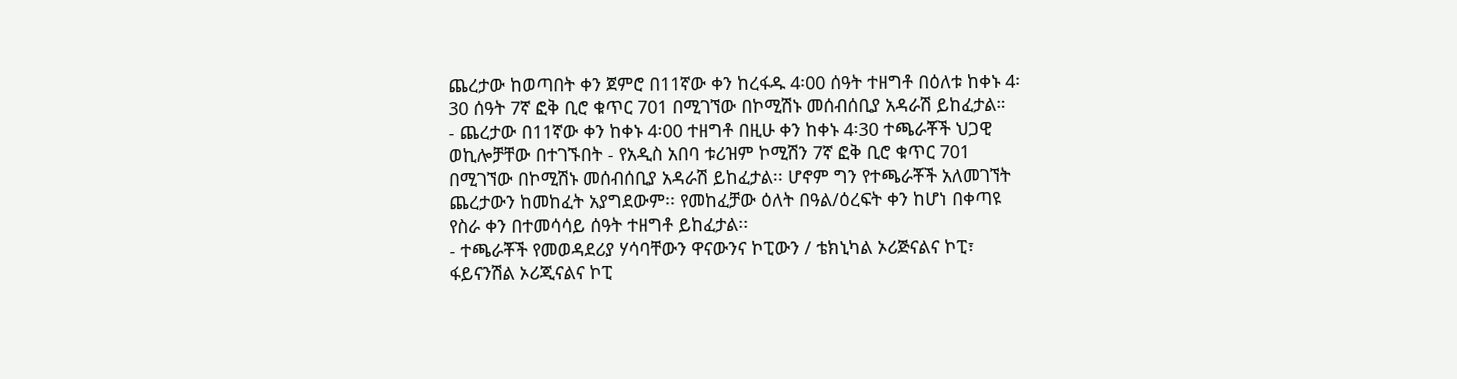ጨረታው ከወጣበት ቀን ጀምሮ በ11ኛው ቀን ከረፋዱ 4፡00 ሰዓት ተዘግቶ በዕለቱ ከቀኑ 4፡30 ሰዓት 7ኛ ፎቅ ቢሮ ቁጥር 701 በሚገኘው በኮሚሽኑ መሰብሰቢያ አዳራሽ ይከፈታል።
- ጨረታው በ11ኛው ቀን ከቀኑ 4፡00 ተዘግቶ በዚሁ ቀን ከቀኑ 4፡30 ተጫራቾች ህጋዊ ወኪሎቻቸው በተገኙበት - የአዲስ አበባ ቱሪዝም ኮሚሽን 7ኛ ፎቅ ቢሮ ቁጥር 701 በሚገኘው በኮሚሽኑ መሰብሰቢያ አዳራሽ ይከፈታል፡፡ ሆኖም ግን የተጫራቾች አለመገኘት ጨረታውን ከመከፈት አያግደውም፡፡ የመከፈቻው ዕለት በዓል/ዕረፍት ቀን ከሆነ በቀጣዩ የስራ ቀን በተመሳሳይ ሰዓት ተዘግቶ ይከፈታል፡፡
- ተጫራቾች የመወዳደሪያ ሃሳባቸውን ዋናውንና ኮፒውን / ቴክኒካል ኦሪጅናልና ኮፒ፣ ፋይናንሽል ኦሪጂናልና ኮፒ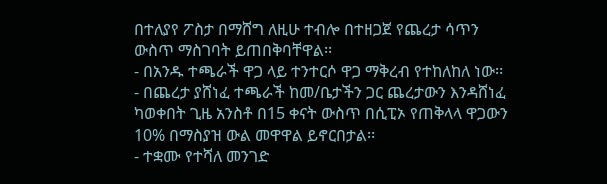በተለያየ ፖስታ በማሸግ ለዚሁ ተብሎ በተዘጋጀ የጨረታ ሳጥን ውስጥ ማስገባት ይጠበቅባቸዋል፡፡
- በአንዱ ተጫራች ዋጋ ላይ ተንተርሶ ዋጋ ማቅረብ የተከለከለ ነው፡፡
- በጨረታ ያሸነፈ ተጫራች ከመ/ቤታችን ጋር ጨረታውን እንዳሸነፈ ካወቀበት ጊዜ አንስቶ በ15 ቀናት ውስጥ በሲፒኦ የጠቅላላ ዋጋውን 10% በማስያዝ ውል መዋዋል ይኖርበታል፡፡
- ተቋሙ የተሻለ መንገድ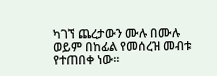ካገኘ ጨረታውን ሙሉ በሙሉ ወይም በከፊል የመሰረዝ መብቱ የተጠበቀ ነው፡፡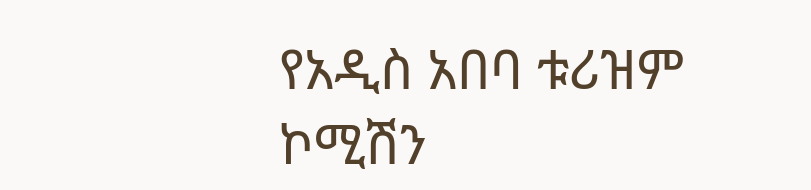የአዲስ አበባ ቱሪዝም ኮሚሽን